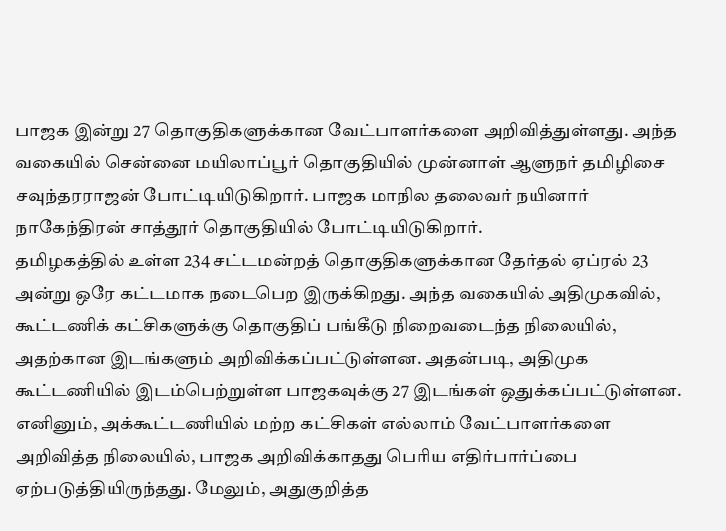பாஜக இன்று 27 தொகுதிகளுக்கான வேட்பாளர்களை அறிவித்துள்ளது. அந்த வகையில் சென்னை மயிலாப்பூர் தொகுதியில் முன்னாள் ஆளுநர் தமிழிசை சவுந்தரராஜன் போட்டியிடுகிறார். பாஜக மாநில தலைவர் நயினார் நாகேந்திரன் சாத்தூர் தொகுதியில் போட்டியிடுகிறார்.
தமிழகத்தில் உள்ள 234 சட்டமன்றத் தொகுதிகளுக்கான தேர்தல் ஏப்ரல் 23 அன்று ஒரே கட்டமாக நடைபெற இருக்கிறது. அந்த வகையில் அதிமுகவில், கூட்டணிக் கட்சிகளுக்கு தொகுதிப் பங்கீடு நிறைவடைந்த நிலையில், அதற்கான இடங்களும் அறிவிக்கப்பட்டுள்ளன. அதன்படி, அதிமுக கூட்டணியில் இடம்பெற்றுள்ள பாஜகவுக்கு 27 இடங்கள் ஒதுக்கப்பட்டுள்ளன. எனினும், அக்கூட்டணியில் மற்ற கட்சிகள் எல்லாம் வேட்பாளர்களை அறிவித்த நிலையில், பாஜக அறிவிக்காதது பெரிய எதிர்பார்ப்பை ஏற்படுத்தியிருந்தது. மேலும், அதுகுறித்த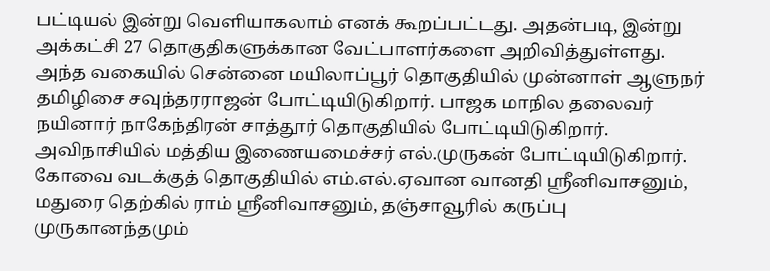பட்டியல் இன்று வெளியாகலாம் எனக் கூறப்பட்டது. அதன்படி, இன்று அக்கட்சி 27 தொகுதிகளுக்கான வேட்பாளர்களை அறிவித்துள்ளது. அந்த வகையில் சென்னை மயிலாப்பூர் தொகுதியில் முன்னாள் ஆளுநர் தமிழிசை சவுந்தரராஜன் போட்டியிடுகிறார். பாஜக மாநில தலைவர் நயினார் நாகேந்திரன் சாத்தூர் தொகுதியில் போட்டியிடுகிறார்.
அவிநாசியில் மத்திய இணையமைச்சர் எல்.முருகன் போட்டியிடுகிறார். கோவை வடக்குத் தொகுதியில் எம்.எல்.ஏவான வானதி ஸ்ரீனிவாசனும், மதுரை தெற்கில் ராம் ஸ்ரீனிவாசனும், தஞ்சாவூரில் கருப்பு முருகானந்தமும்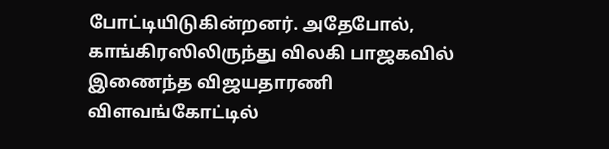போட்டியிடுகின்றனர். அதேபோல், காங்கிரஸிலிருந்து விலகி பாஜகவில் இணைந்த விஜயதாரணி விளவங்கோட்டில்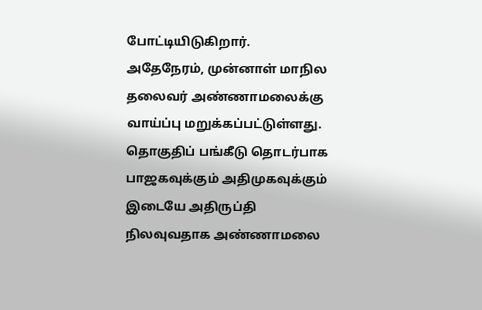போட்டியிடுகிறார். அதேநேரம், முன்னாள் மாநில தலைவர் அண்ணாமலைக்கு வாய்ப்பு மறுக்கப்பட்டுள்ளது. தொகுதிப் பங்கீடு தொடர்பாக பாஜகவுக்கும் அதிமுகவுக்கும் இடையே அதிருப்தி நிலவுவதாக அண்ணாமலை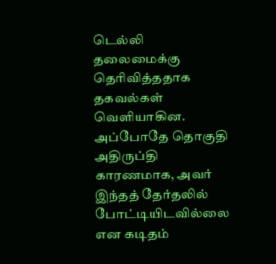டெல்லி தலைமைக்கு தெரிவித்ததாக தகவல்கள் வெளியாகின. அப்போதே தொகுதி அதிருப்தி காரணமாக, அவர் இந்தத் தேர்தலில் போட்டியிடவில்லை என கடிதம்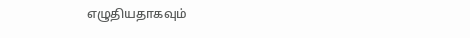எழுதியதாகவும்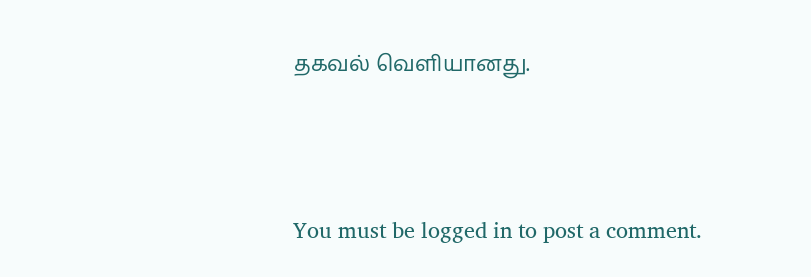தகவல் வெளியானது.




You must be logged in to post a comment.